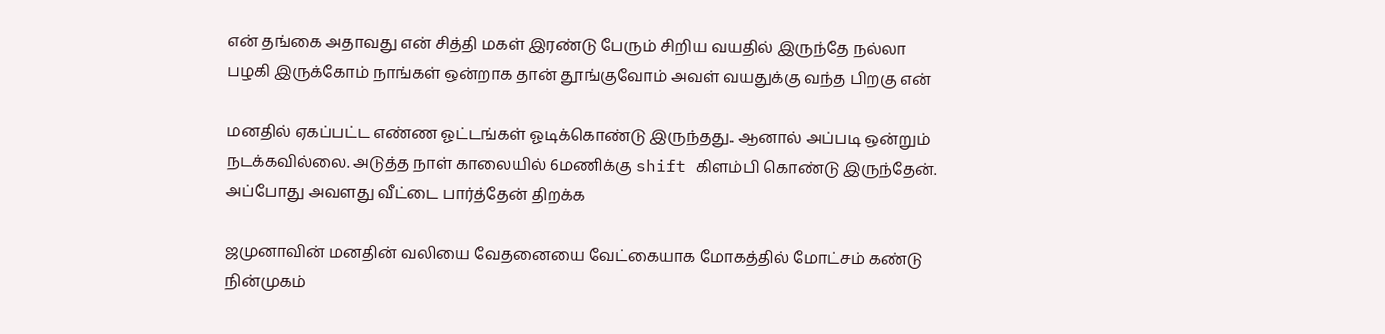என் தங்கை அதாவது என் சித்தி மகள் இரண்டு பேரும் சிறிய வயதில் இருந்தே நல்லா பழகி இருக்கோம் நாங்கள் ஒன்றாக தான் தூங்குவோம் அவள் வயதுக்கு வந்த பிறகு என்

மனதில் ஏகப்பட்ட எண்ண ஓட்டங்கள் ஓடிக்கொண்டு இருந்தது.. ஆனால் அப்படி ஒன்றும் நடக்கவில்லை. அடுத்த நாள் காலையில் 6மணிக்கு shift கிளம்பி கொண்டு இருந்தேன். அப்போது அவளது வீட்டை பார்த்தேன் திறக்க

ஜமுனாவின் மனதின் வலியை வேதனையை வேட்கையாக மோகத்தில் மோட்சம் கண்டு நின்முகம்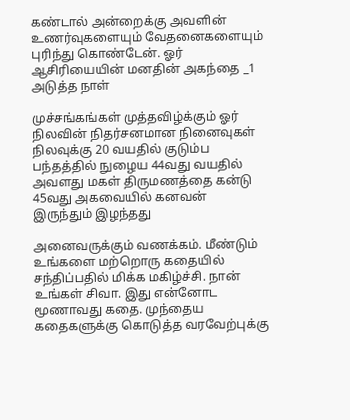கண்டால் அன்றைக்கு அவளின் உணர்வுகளையும் வேதனைகளையும் புரிந்து கொண்டேன். ஓர் ஆசிரியையின் மனதின் அகந்தை _1 அடுத்த நாள்

முச்சங்கங்கள் முத்தவிழ்க்கும் ஓர் நிலவின் நிதர்சனமான நினைவுகள் நிலவுக்கு 20 வயதில் குடும்ப பந்தத்தில் நுழைய 44வது வயதில் அவளது மகள் திருமணத்தை கன்டு 45வது அகவையில் கனவன் இருந்தும் இழந்தது

அனைவருக்கும் வணக்கம். மீண்டும் உங்களை மற்றொரு கதையில் சந்திப்பதில் மிக்க மகிழ்ச்சி. நான் உங்கள் சிவா. இது என்னோட மூணாவது கதை. முந்தைய கதைகளுக்கு கொடுத்த வரவேற்புக்கு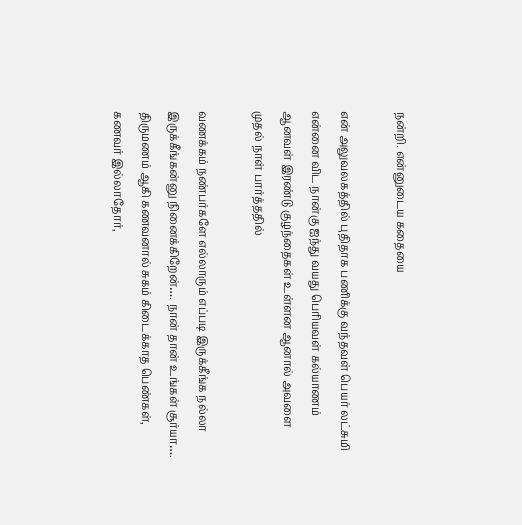நன்றி. என்னுடைய கதையை

என் அலுவலகத்தில் புதிதாக பணிக்கு வந்தவள் பெயர் லட்சுமி என்னை விட நான்கு ஐந்து வயது பெரியவள் கல்யாணம் ஆனவள் இரண்டு குழந்தைகள் உள்ளன ஆனால் அவளை முதல் நாள் பார்த்ததில்

வணக்கம் நண்பர்களே எல்லாரும் எப்படி இருக்கீங்க நல்லா இருக்கீங்கன்னு நினைக்கிறேன்…. நான் தான் உங்கள் சூர்யா…. திருமணம் ஆகி கணவனால் சுகம் கிடைக்காத பெண்கள், கணவர் இல்லாதோர்,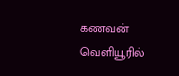கணவன் வெளியூரில்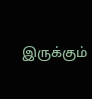இருக்கும்